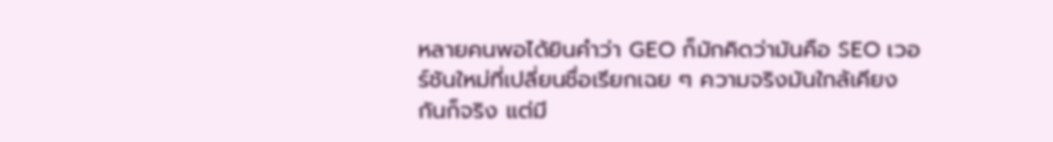หลายคนพอได้ยินคำว่า GEO ก็มักคิดว่ามันคือ SEO เวอร์ชันใหม่ที่เปลี่ยนชื่อเรียกเฉย ๆ ความจริงมันใกล้เคียงกันก็จริง แต่มี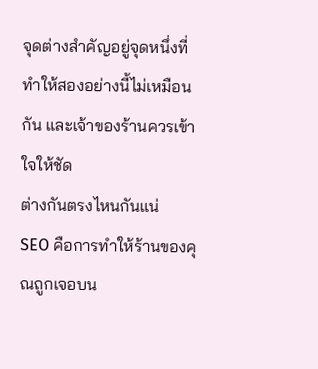จุดต่างสำคัญอยู่จุดหนึ่งที่ทำให้สองอย่างนี้ไม่เหมือนกัน และเจ้าของร้านควรเข้าใจให้ชัด
ต่างกันตรงไหนกันแน่
SEO คือการทำให้ร้านของคุณถูกเจอบน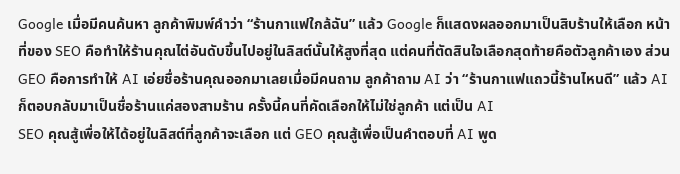Google เมื่อมีคนค้นหา ลูกค้าพิมพ์คำว่า “ร้านกาแฟใกล้ฉัน” แล้ว Google ก็แสดงผลออกมาเป็นสิบร้านให้เลือก หน้าที่ของ SEO คือทำให้ร้านคุณไต่อันดับขึ้นไปอยู่ในลิสต์นั้นให้สูงที่สุด แต่คนที่ตัดสินใจเลือกสุดท้ายคือตัวลูกค้าเอง ส่วน GEO คือการทำให้ AI เอ่ยชื่อร้านคุณออกมาเลยเมื่อมีคนถาม ลูกค้าถาม AI ว่า “ร้านกาแฟแถวนี้ร้านไหนดี” แล้ว AI ก็ตอบกลับมาเป็นชื่อร้านแค่สองสามร้าน ครั้งนี้คนที่คัดเลือกให้ไม่ใช่ลูกค้า แต่เป็น AI
SEO คุณสู้เพื่อให้ได้อยู่ในลิสต์ที่ลูกค้าจะเลือก แต่ GEO คุณสู้เพื่อเป็นคำตอบที่ AI พูด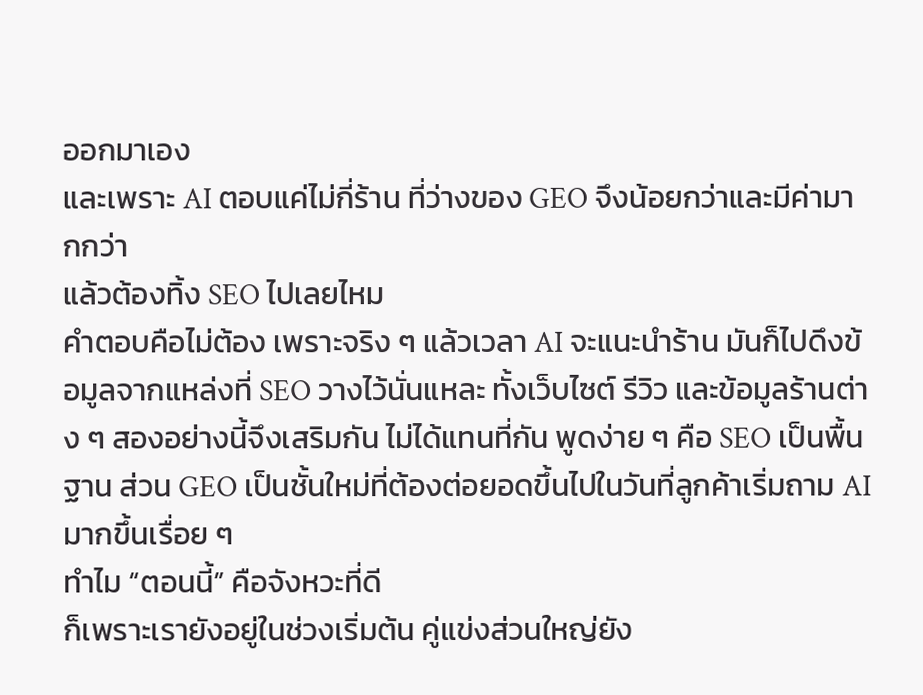ออกมาเอง
และเพราะ AI ตอบแค่ไม่กี่ร้าน ที่ว่างของ GEO จึงน้อยกว่าและมีค่ามากกว่า
แล้วต้องทิ้ง SEO ไปเลยไหม
คำตอบคือไม่ต้อง เพราะจริง ๆ แล้วเวลา AI จะแนะนำร้าน มันก็ไปดึงข้อมูลจากแหล่งที่ SEO วางไว้นั่นแหละ ทั้งเว็บไซต์ รีวิว และข้อมูลร้านต่าง ๆ สองอย่างนี้จึงเสริมกัน ไม่ได้แทนที่กัน พูดง่าย ๆ คือ SEO เป็นพื้นฐาน ส่วน GEO เป็นชั้นใหม่ที่ต้องต่อยอดขึ้นไปในวันที่ลูกค้าเริ่มถาม AI มากขึ้นเรื่อย ๆ
ทำไม “ตอนนี้” คือจังหวะที่ดี
ก็เพราะเรายังอยู่ในช่วงเริ่มต้น คู่แข่งส่วนใหญ่ยัง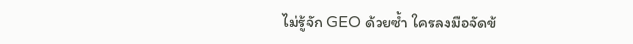ไม่รู้จัก GEO ด้วยซ้ำ ใครลงมือจัดข้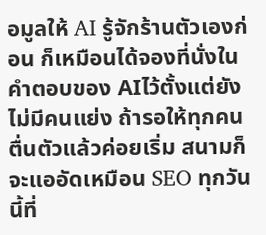อมูลให้ AI รู้จักร้านตัวเองก่อน ก็เหมือนได้จองที่นั่งในคำตอบของ AIไว้ตั้งแต่ยังไม่มีคนแย่ง ถ้ารอให้ทุกคนตื่นตัวแล้วค่อยเริ่ม สนามก็จะแออัดเหมือน SEO ทุกวันนี้ที่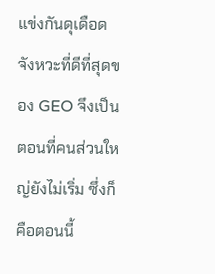แข่งกันดุเดือด จังหวะที่ดีที่สุดของ GEO จึงเป็นตอนที่คนส่วนใหญ่ยังไม่เริ่ม ซึ่งก็คือตอนนี้